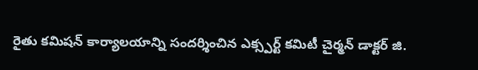రైతు కమిషన్ కార్యాలయాన్ని సందర్శించిన ఎక్స్పర్ట్ కమిటీ చైర్మన్ డాక్టర్ జి.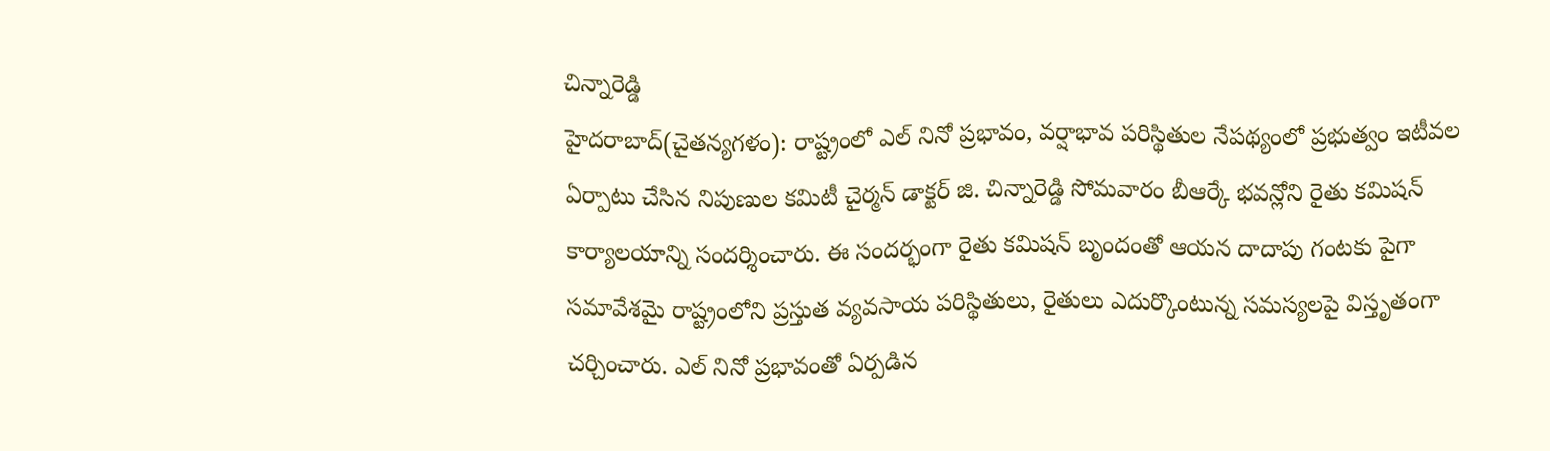చిన్నారెడ్డి
హైదరాబాద్(చైతన్యగళం): రాష్ట్రంలో ఎల్ నినో ప్రభావం, వర్షాభావ పరిస్థితుల నేపథ్యంలో ప్రభుత్వం ఇటీవల ఏర్పాటు చేసిన నిపుణుల కమిటీ చైర్మన్ డాక్టర్ జి. చిన్నారెడ్డి సోమవారం బీఆర్కే భవన్లోని రైతు కమిషన్ కార్యాలయాన్ని సందర్శించారు. ఈ సందర్భంగా రైతు కమిషన్ బృందంతో ఆయన దాదాపు గంటకు పైగా సమావేశమై రాష్ట్రంలోని ప్రస్తుత వ్యవసాయ పరిస్థితులు, రైతులు ఎదుర్కొంటున్న సమస్యలపై విస్తృతంగా చర్చించారు. ఎల్ నినో ప్రభావంతో ఏర్పడిన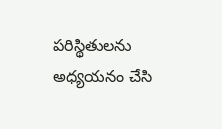పరిస్థితులను అధ్యయనం చేసి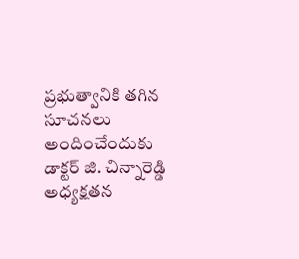ప్రభుత్వానికి తగిన సూచనలు అందించేందుకు డాక్టర్ జి. చిన్నారెడ్డి అధ్యక్షతన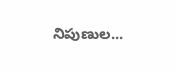నిపుణుల...